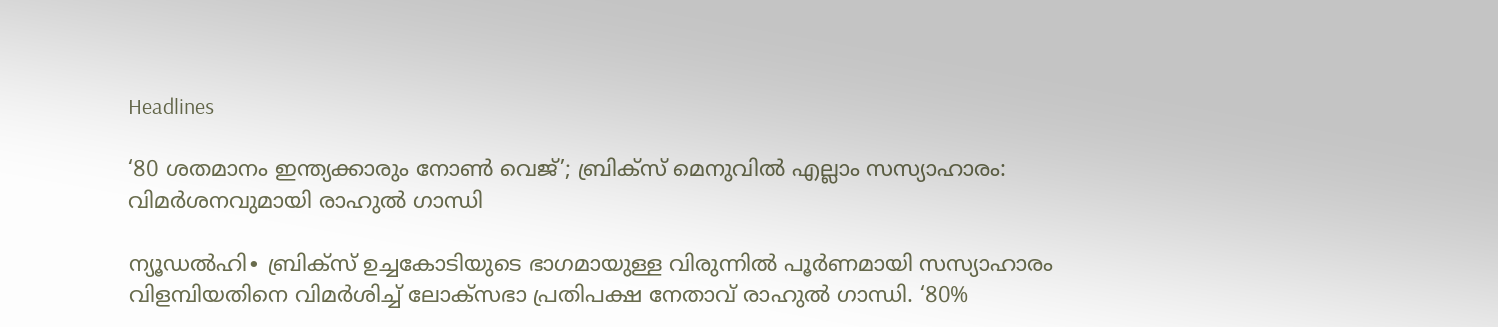Headlines

‘80 ശതമാനം ഇന്ത്യക്കാരും നോൺ‍ വെജ്’; ബ്രിക്സ് മെനുവിൽ എല്ലാം സസ്യാഹാരം: വിമർശനവുമായി രാഹുൽ ഗാന്ധി

ന്യൂഡൽഹി∙ ബ്രിക്സ് ഉച്ചകോടിയുടെ ഭാഗമായുള്ള വിരുന്നിൽ പൂർണമായി സസ്യാഹാരം വിളമ്പിയതിനെ വിമർശിച്ച് ലോക്സഭാ പ്രതിപക്ഷ നേതാവ് രാഹുൽ ഗാന്ധി. ‘80%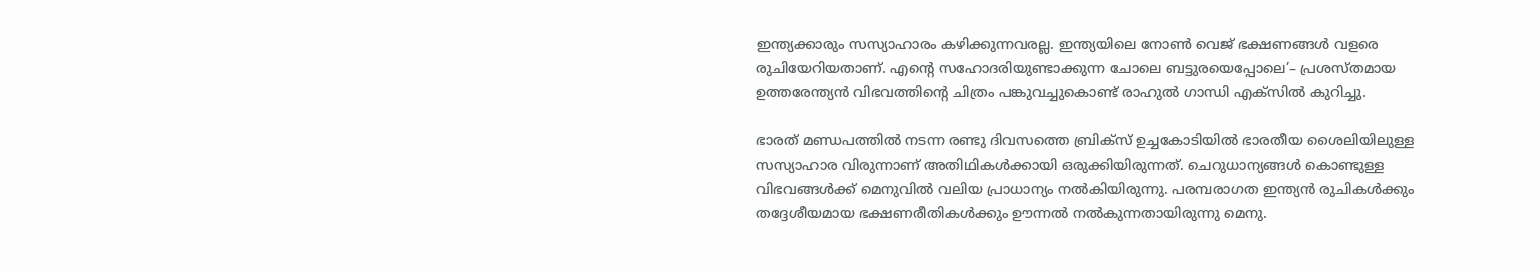ഇന്ത്യക്കാരും സസ്യാഹാരം കഴിക്കുന്നവരല്ല. ഇന്ത്യയിലെ നോൺ വെജ് ഭക്ഷണങ്ങൾ വളരെ രുചിയേറിയതാണ്. എന്റെ സഹോദരിയുണ്ടാക്കുന്ന ചോലെ ബട്ടുരയെപ്പോലെ’– പ്രശസ്തമായ ഉത്തരേന്ത്യൻ വിഭവത്തിന്റെ ചിത്രം പങ്കുവച്ചുകൊണ്ട് രാഹുൽ ഗാന്ധി എക്സിൽ കുറിച്ചു.

ഭാരത് മണ്ഡപത്തിൽ നടന്ന രണ്ടു ദിവസത്തെ ബ്രിക്സ് ഉച്ചകോടിയിൽ ഭാരതീയ ശൈലിയിലുള്ള സസ്യാഹാര വിരുന്നാണ് അതിഥികൾക്കായി ഒരുക്കിയിരുന്നത്. ചെറുധാന്യങ്ങൾ കൊണ്ടുള്ള വിഭവങ്ങൾക്ക് മെനുവിൽ വലിയ പ്രാധാന്യം നൽകിയിരുന്നു. പരമ്പരാഗത ഇന്ത്യൻ രുചികൾക്കും തദ്ദേശീയമായ ഭക്ഷണരീതികൾക്കും ഊന്നൽ നൽകുന്നതായിരുന്നു മെനു.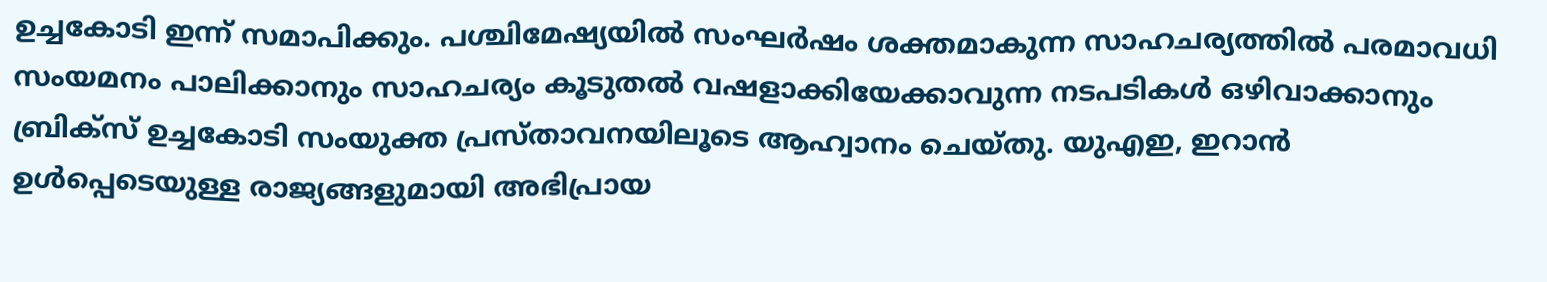ഉച്ചകോടി ഇന്ന് സമാപിക്കും. പശ്ചിമേഷ്യയിൽ സംഘർഷം ശക്തമാകുന്ന സാഹചര്യത്തിൽ പരമാവധി സംയമനം പാലിക്കാനും സാഹചര്യം കൂടുതൽ വഷളാക്കിയേക്കാവുന്ന നടപടികൾ ഒഴിവാക്കാനും ബ്രിക്സ് ഉച്ചകോടി സംയുക്ത പ്രസ്താവനയിലൂടെ ആഹ്വാനം ചെയ്തു. യുഎഇ, ഇറാൻ ഉൾപ്പെടെയുള്ള രാജ്യങ്ങളുമായി അഭിപ്രായ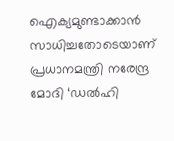ഐക്യമുണ്ടാക്കാൻ സാധിച്ചതോടെയാണ് പ്രധാനമന്ത്രി നരേന്ദ്ര മോദി ‘ഡൽഹി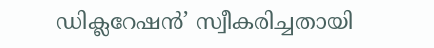ഡിക്ലറേഷൻ’ സ്വീകരിച്ചതായി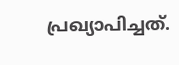പ്രഖ്യാപിച്ചത്.